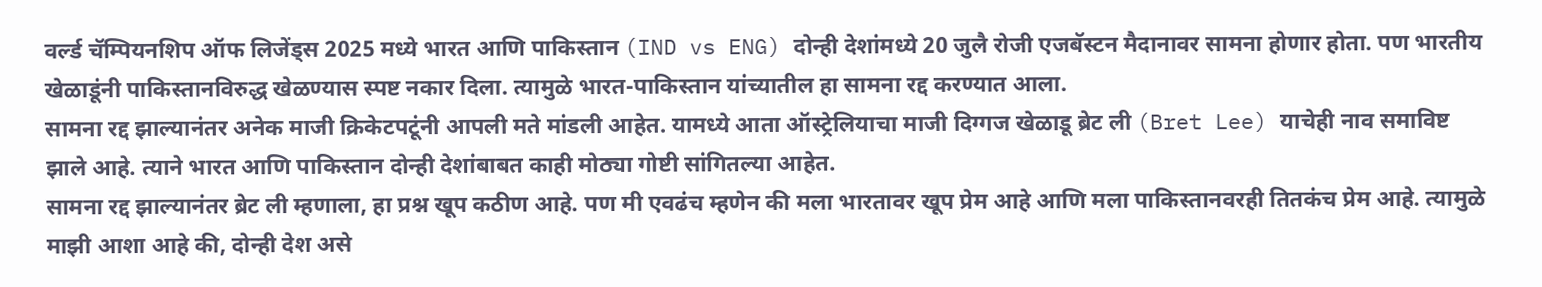वर्ल्ड चॅम्पियनशिप ऑफ लिजेंड्स 2025 मध्ये भारत आणि पाकिस्तान (IND vs ENG) दोन्ही देशांमध्ये 20 जुलै रोजी एजबॅस्टन मैदानावर सामना होणार होता. पण भारतीय खेळाडूंनी पाकिस्तानविरुद्ध खेळण्यास स्पष्ट नकार दिला. त्यामुळे भारत-पाकिस्तान यांच्यातील हा सामना रद्द करण्यात आला.
सामना रद्द झाल्यानंतर अनेक माजी क्रिकेटपटूंनी आपली मते मांडली आहेत. यामध्ये आता ऑस्ट्रेलियाचा माजी दिग्गज खेळाडू ब्रेट ली (Bret Lee) याचेही नाव समाविष्ट झाले आहे. त्याने भारत आणि पाकिस्तान दोन्ही देशांबाबत काही मोठ्या गोष्टी सांगितल्या आहेत.
सामना रद्द झाल्यानंतर ब्रेट ली म्हणाला, हा प्रश्न खूप कठीण आहे. पण मी एवढंच म्हणेन की मला भारतावर खूप प्रेम आहे आणि मला पाकिस्तानवरही तितकंच प्रेम आहे. त्यामुळे माझी आशा आहे की, दोन्ही देश असे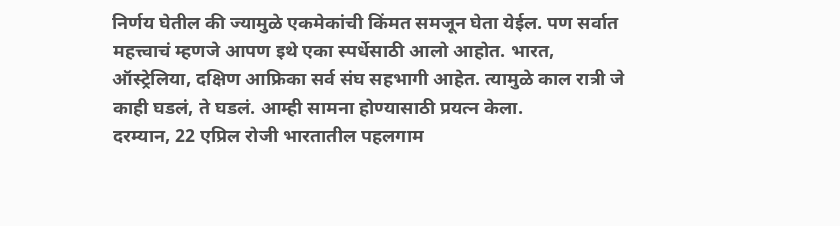निर्णय घेतील की ज्यामुळे एकमेकांची किंमत समजून घेता येईल. पण सर्वात महत्त्वाचं म्हणजे आपण इथे एका स्पर्धेसाठी आलो आहोत. भारत, ऑस्ट्रेलिया, दक्षिण आफ्रिका सर्व संघ सहभागी आहेत. त्यामुळे काल रात्री जे काही घडलं, ते घडलं. आम्ही सामना होण्यासाठी प्रयत्न केला.
दरम्यान, 22 एप्रिल रोजी भारतातील पहलगाम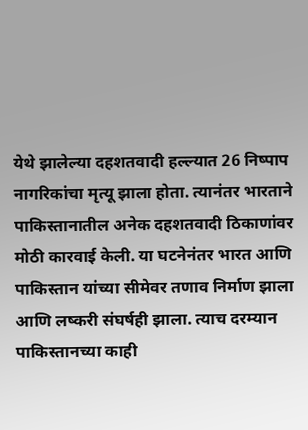येथे झालेल्या दहशतवादी हल्ल्यात 26 निष्पाप नागरिकांचा मृत्यू झाला होता. त्यानंतर भारताने पाकिस्तानातील अनेक दहशतवादी ठिकाणांवर मोठी कारवाई केली. या घटनेनंतर भारत आणि पाकिस्तान यांच्या सीमेवर तणाव निर्माण झाला आणि लष्करी संघर्षही झाला. त्याच दरम्यान पाकिस्तानच्या काही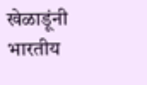खेळाडूंनी भारतीय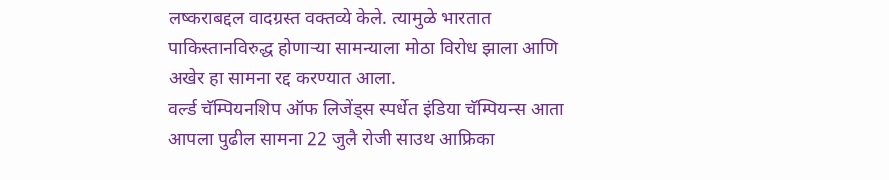लष्कराबद्दल वादग्रस्त वक्तव्ये केले. त्यामुळे भारतात पाकिस्तानविरुद्ध होणाऱ्या सामन्याला मोठा विरोध झाला आणि अखेर हा सामना रद्द करण्यात आला.
वर्ल्ड चॅम्पियनशिप ऑफ लिजेंड्स स्पर्धेत इंडिया चॅम्पियन्स आता आपला पुढील सामना 22 जुलै रोजी साउथ आफ्रिका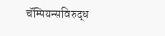चॅम्पियन्सविरुद्ध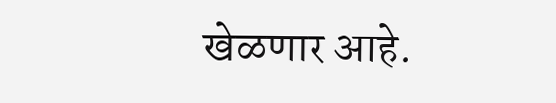खेळणार आहे.